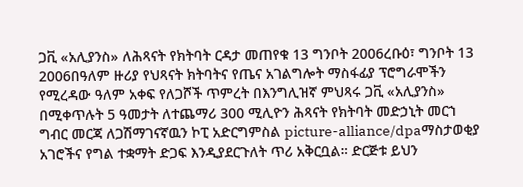ጋቪ «አሊያንስ» ለሕጻናት የክትባት ርዳታ መጠየቁ 13 ግንቦት 2006ረቡዕ፣ ግንቦት 13 2006በዓለም ዙሪያ የህጻናት ክትባትና የጤና አገልግሎት ማስፋፊያ ፕሮግራሞችን የሚረዳው ዓለም አቀፍ የለጋሾች ጥምረት በእንግሊዝኛ ምህጻሩ ጋቪ «አሊያንስ» በሚቀጥሉት 5 ዓመታት ለተጨማሪ 300 ሚሊዮን ሕጻናት የክትባት መድኃኒት መርኀ ግብር መርጃ ለጋሽማገናኛዉን ኮፒ አድርግምስል picture-alliance/dpaማስታወቂያ አገሮችና የግል ተቋማት ድጋፍ እንዲያደርጉለት ጥሪ አቅርቧል። ድርጅቱ ይህን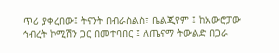ጥሪ ያቀረበው፤ ትናንት በብራስልስ፣ ቤልጂየም ፤ ከአውሮፓው ኅብረት ኮሚሽን ጋር በመተባበር ፤ ለጤናማ ትውልድ በጋራ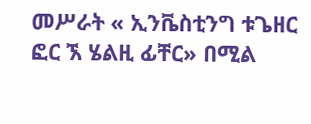መሥራት « ኢንቬስቲንግ ቱጌዘር ፎር ኧ ሄልዚ ፊቸር» በሚል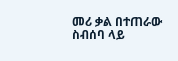መሪ ቃል በተጠራው ስብሰባ ላይ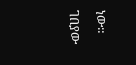ነው። ገበያው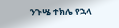ንጉሤ ተክሌ የኋላ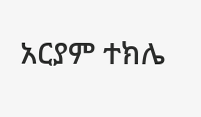አርያም ተክሌ